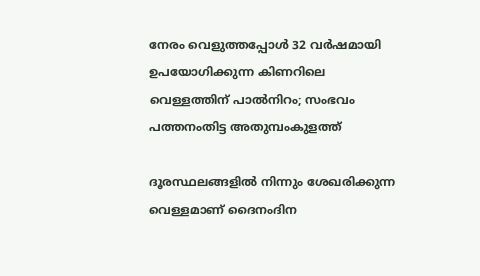നേരം വെളുത്തപ്പോൾ 32 വര്‍ഷമായി ഉപയോഗിക്കുന്ന കിണറിലെ വെള്ളത്തിന് പാൽനിറം; സംഭവം പത്തനംതിട്ട അതുമ്പംകുളത്ത്

ദൂരസ്ഥലങ്ങളിൽ നിന്നും ശേഖരിക്കുന്ന വെള്ളമാണ് ദൈനംദിന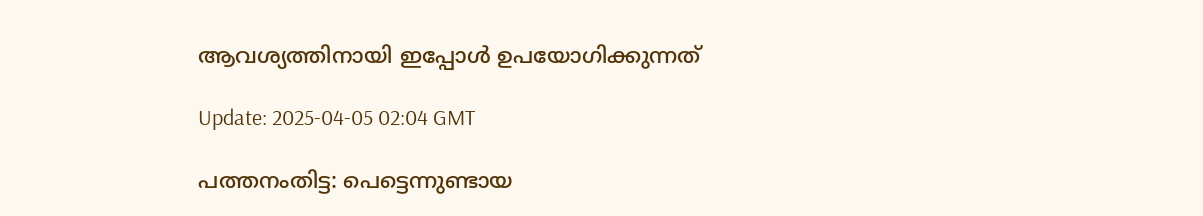ആവശ്യത്തിനായി ഇപ്പോൾ ഉപയോഗിക്കുന്നത്

Update: 2025-04-05 02:04 GMT

പത്തനംതിട്ട: പെട്ടെന്നുണ്ടായ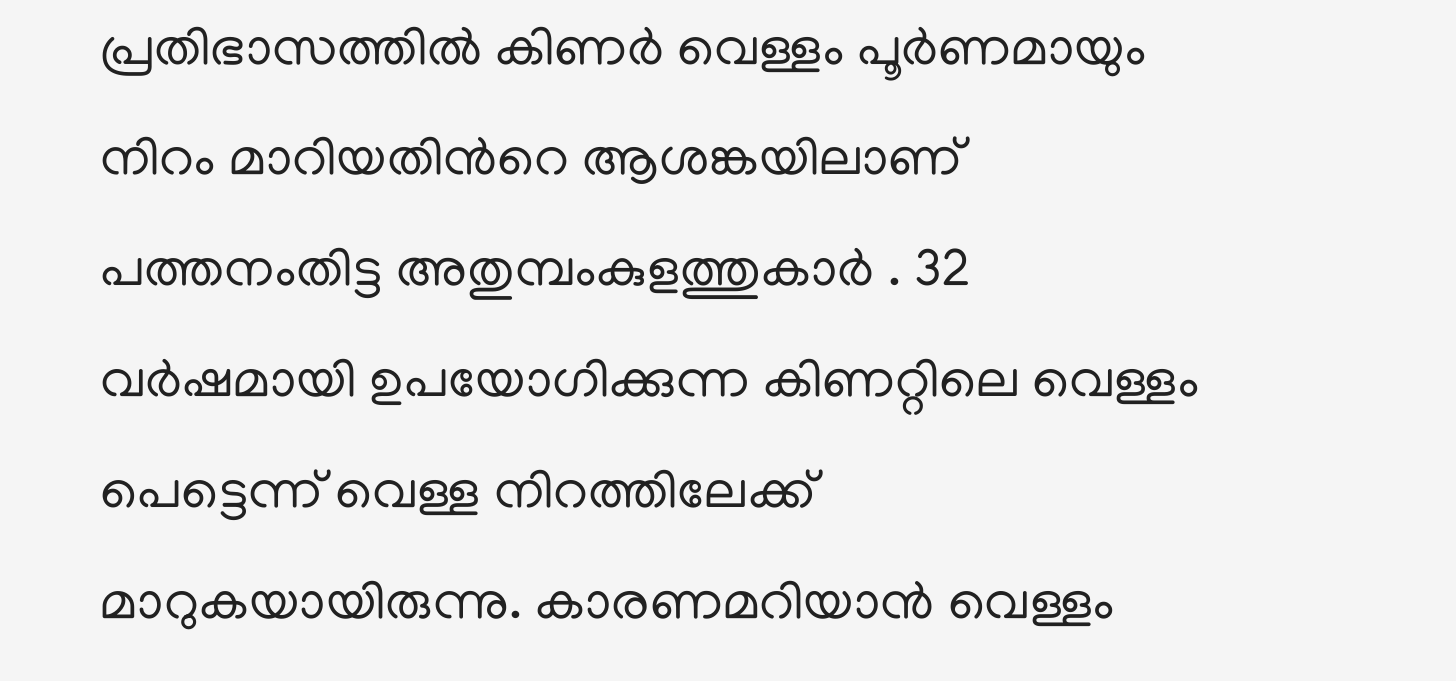പ്രതിഭാസത്തിൽ കിണർ വെള്ളം പൂർണമായും നിറം മാറിയതിന്‍റെ ആശങ്കയിലാണ് പത്തനംതിട്ട അതുമ്പംകുളത്തുകാർ . 32 വർഷമായി ഉപയോഗിക്കുന്ന കിണറ്റിലെ വെള്ളം പെട്ടെന്ന് വെള്ള നിറത്തിലേക്ക് മാറുകയായിരുന്നു. കാരണമറിയാൻ വെള്ളം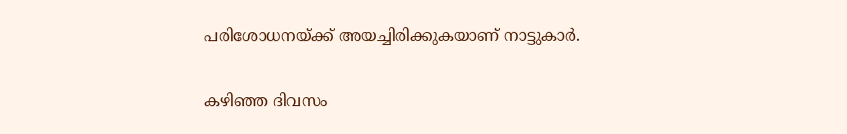പരിശോധനയ്ക്ക് അയച്ചിരിക്കുകയാണ് നാട്ടുകാർ.

കഴിഞ്ഞ ദിവസം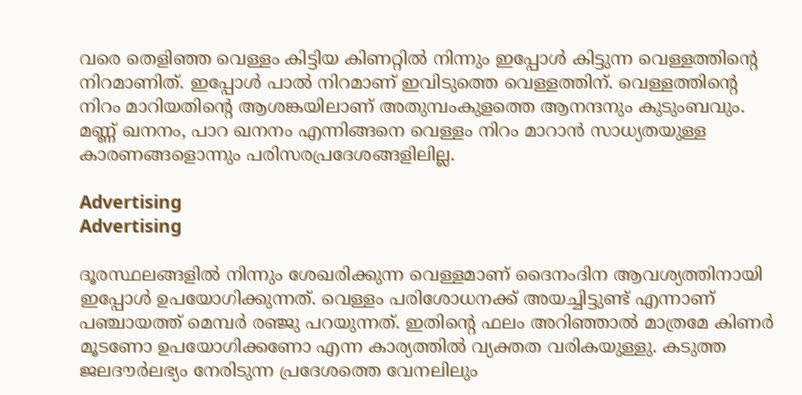വരെ തെളിഞ്ഞ വെള്ളം കിട്ടിയ കിണറ്റിൽ നിന്നും ഇപ്പോൾ കിട്ടുന്ന വെള്ളത്തിന്‍റെ നിറമാണിത്. ഇപ്പോൾ പാൽ നിറമാണ് ഇവിടുത്തെ വെള്ളത്തിന്. വെള്ളത്തിന്‍റെ നിറം മാറിയതിന്‍റെ ആശങ്കയിലാണ് അതുമ്പംകുളത്തെ ആനന്ദനും കുടുംബവും. മണ്ണ് ഖനനം, പാറ ഖനനം എന്നിങ്ങനെ വെള്ളം നിറം മാറാൻ സാധ്യതയുള്ള കാരണങ്ങളൊന്നും പരിസരപ്രദേശങ്ങളിലില്ല.

Advertising
Advertising

ദൂരസ്ഥലങ്ങളിൽ നിന്നും ശേഖരിക്കുന്ന വെള്ളമാണ് ദൈനംദിന ആവശ്യത്തിനായി ഇപ്പോൾ ഉപയോഗിക്കുന്നത്. വെള്ളം പരിശോധനക്ക് അയച്ചിട്ടുണ്ട് എന്നാണ് പഞ്ചായത്ത് മെമ്പർ രഞ്ജു പറയുന്നത്. ഇതിന്‍റെ ഫലം അറിഞ്ഞാൽ മാത്രമേ കിണർ മൂടണോ ഉപയോഗിക്കണോ എന്ന കാര്യത്തിൽ വ്യക്തത വരികയുള്ളു. കടുത്ത ജലദൗർലഭ്യം നേരിടുന്ന പ്രദേശത്തെ വേനലിലും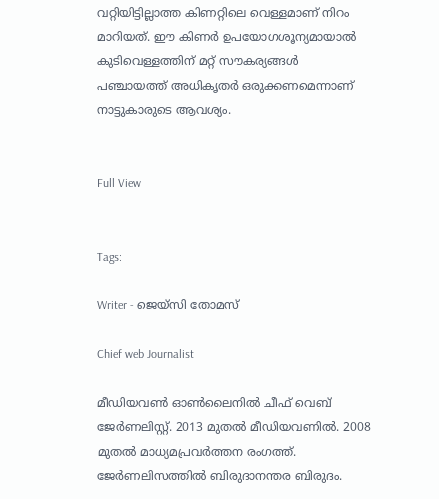വറ്റിയിട്ടില്ലാത്ത കിണറ്റിലെ വെള്ളമാണ് നിറം മാറിയത്. ഈ കിണർ ഉപയോഗശൂന്യമായാൽ കുടിവെള്ളത്തിന് മറ്റ് സൗകര്യങ്ങൾ പഞ്ചായത്ത്‌ അധികൃതർ ഒരുക്കണമെന്നാണ് നാട്ടുകാരുടെ ആവശ്യം.


Full View


Tags:

Writer - ജെയ്സി തോമസ്

Chief web Journalist

മീഡിയവൺ ഓൺലൈനിൽ ചീഫ് വെബ് ജേർണലിസ്റ്റ്. 2013 മുതൽ മീഡിയവണിൽ. 2008 മുതൽ മാധ്യമപ്രവർത്തന രംഗത്ത്. ജേർണലിസത്തിൽ ബിരുദാനന്തര ബിരുദം.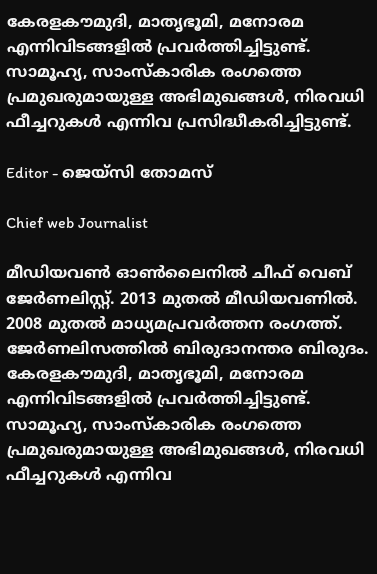കേരളകൗമുദി, മാതൃഭൂമി, മനോരമ എന്നിവിടങ്ങളിൽ പ്രവർത്തിച്ചിട്ടുണ്ട്. സാമൂഹ്യ, സാംസ്‌കാരിക രംഗത്തെ പ്രമുഖരുമായുള്ള അഭിമുഖങ്ങൾ, നിരവധി ഫീച്ചറുകൾ എന്നിവ പ്രസിദ്ധീകരിച്ചിട്ടുണ്ട്.

Editor - ജെയ്സി തോമസ്

Chief web Journalist

മീഡിയവൺ ഓൺലൈനിൽ ചീഫ് വെബ് ജേർണലിസ്റ്റ്. 2013 മുതൽ മീഡിയവണിൽ. 2008 മുതൽ മാധ്യമപ്രവർത്തന രംഗത്ത്. ജേർണലിസത്തിൽ ബിരുദാനന്തര ബിരുദം. കേരളകൗമുദി, മാതൃഭൂമി, മനോരമ എന്നിവിടങ്ങളിൽ പ്രവർത്തിച്ചിട്ടുണ്ട്. സാമൂഹ്യ, സാംസ്‌കാരിക രംഗത്തെ പ്രമുഖരുമായുള്ള അഭിമുഖങ്ങൾ, നിരവധി ഫീച്ചറുകൾ എന്നിവ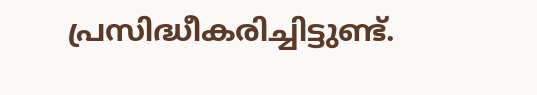പ്രസിദ്ധീകരിച്ചിട്ടുണ്ട്.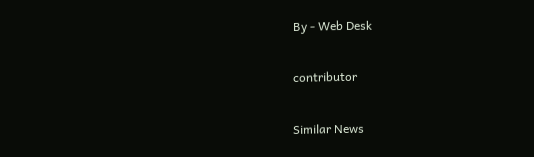By - Web Desk

contributor

Similar News